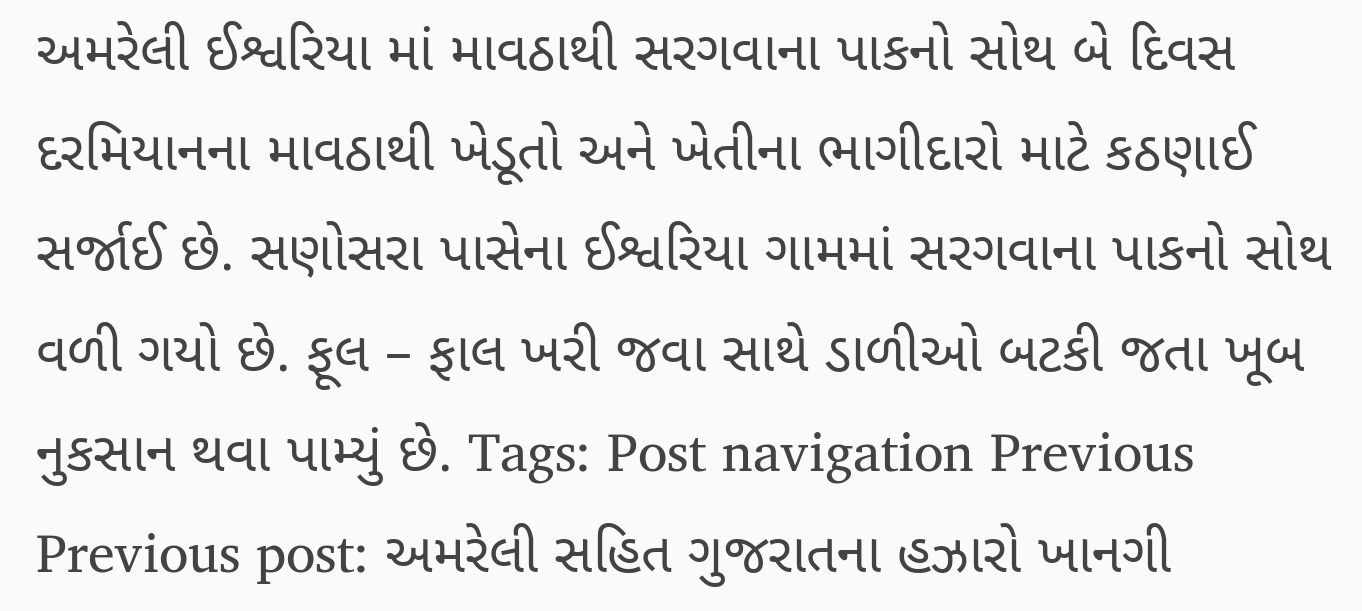અમરેલી ઈશ્વરિયા માં માવઠાથી સરગવાના પાકનો સોથ બે દિવસ દરમિયાનના માવઠાથી ખેડૂતો અને ખેતીના ભાગીદારો માટે કઠણાઈ સર્જાઈ છે. સણોસરા પાસેના ઈશ્વરિયા ગામમાં સરગવાના પાકનો સોથ વળી ગયો છે. ફૂલ – ફાલ ખરી જવા સાથે ડાળીઓ બટકી જતા ખૂબ નુકસાન થવા પામ્યું છે. Tags: Post navigation Previous Previous post: અમરેલી સહિત ગુજરાતના હઝારો ખાનગી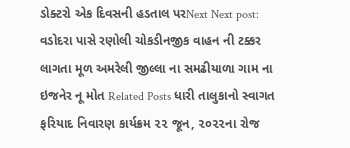ડોક્ટરો એક દિવસની હડતાલ પરNext Next post: વડોદરા પાસે રણોલી ચોકડીનજીક વાહન ની ટક્કર લાગતા મૂળ અમરેલી જીલ્લા ના સમઢીયાળા ગામ ના ઇજનેર નૂ મોત Related Posts ધારી તાલુકાનો સ્વાગત ફરિયાદ નિવારણ કાર્યક્રમ ૨૨ જૂન, ૨૦૨૨ના રોજ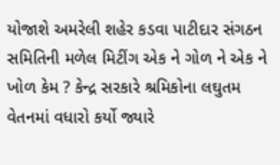યોજાશે અમરેલી શહેર કડવા પાટીદાર સંગઠન સમિતિની મળેલ મિટીંગ એક ને ગોળ ને એક ને ખોળ કેમ ? કેન્દ્ર સરકારે શ્રમિકોના લઘુતમ વેતનમાં વધારો કર્યો જ્યારે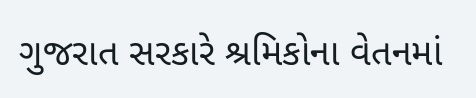ગુજરાત સરકારે શ્રમિકોના વેતનમાં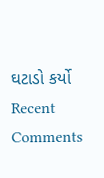ઘટાડો કર્યો
Recent Comments